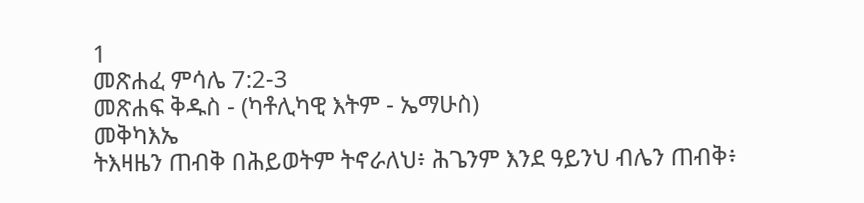1
መጽሐፈ ምሳሌ 7:2-3
መጽሐፍ ቅዱስ - (ካቶሊካዊ እትም - ኤማሁስ)
መቅካእኤ
ትእዛዜን ጠብቅ በሕይወትም ትኖራለህ፥ ሕጌንም እንደ ዓይንህ ብሌን ጠብቅ፥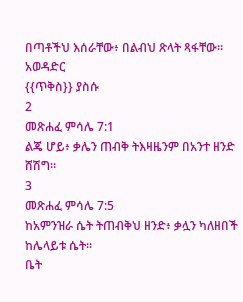በጣቶችህ እሰራቸው፥ በልብህ ጽላት ጻፋቸው።
አወዳድር
{{ጥቅስ}} ያስሱ
2
መጽሐፈ ምሳሌ 7:1
ልጄ ሆይ፥ ቃሌን ጠብቅ ትእዛዜንም በአንተ ዘንድ ሸሽግ።
3
መጽሐፈ ምሳሌ 7:5
ከአምንዝራ ሴት ትጠብቅህ ዘንድ፥ ቃሏን ካለዘበች ከሌላይቱ ሴት።
ቤት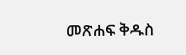መጽሐፍ ቅዱስ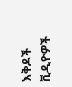እቅዶች
ቪዲዮዎች